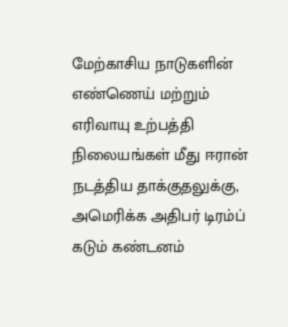மேற்காசிய நாடுகளின் எண்ணெய் மற்றும் எரிவாயு உற்பத்தி நிலையங்கள் மீது ஈரான் நடத்திய தாக்குதலுக்கு, அமெரிக்க அதிபர் டிரம்ப் கடும் கண்டனம்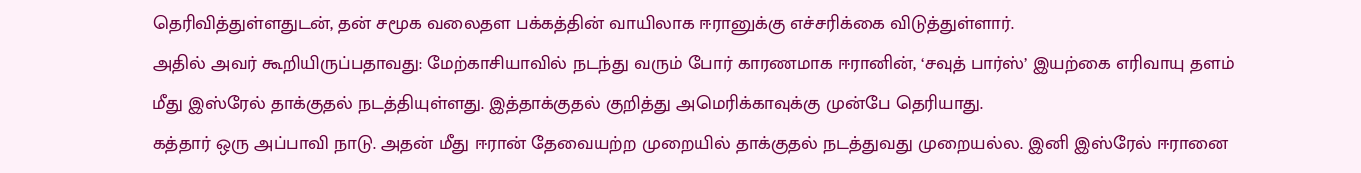தெரிவித்துள்ளதுடன், தன் சமூக வலைதள பக்கத்தின் வாயிலாக ஈரானுக்கு எச்சரிக்கை விடுத்துள்ளார்.
அதில் அவர் கூறியிருப்பதாவது: மேற்காசியாவில் நடந்து வரும் போர் காரணமாக ஈரானின், ‘சவுத் பார்ஸ்’ இயற்கை எரிவாயு தளம் மீது இஸ்ரேல் தாக்குதல் நடத்தியுள்ளது. இத்தாக்குதல் குறித்து அமெரிக்காவுக்கு முன்பே தெரியாது.
கத்தார் ஒரு அப்பாவி நாடு. அதன் மீது ஈரான் தேவையற்ற முறையில் தாக்குதல் நடத்துவது முறையல்ல. இனி இஸ்ரேல் ஈரானை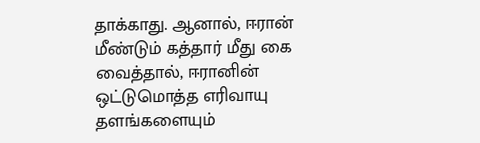தாக்காது. ஆனால், ஈரான் மீண்டும் கத்தார் மீது கை வைத்தால், ஈரானின் ஒட்டுமொத்த எரிவாயு தளங்களையும்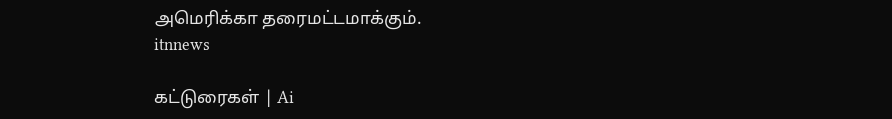அமெரிக்கா தரைமட்டமாக்கும்.
itnnews

கட்டுரைகள் | Ai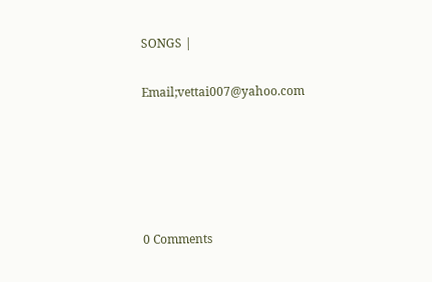SONGS |

Email;vettai007@yahoo.com





0 Comments